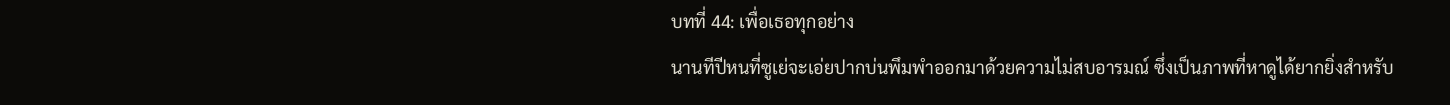บทที่ 44: เพื่อเธอทุกอย่าง
นานทีปีหนที่ซูเย่จะเอ่ยปากบ่นพึมพำออกมาด้วยความไม่สบอารมณ์ ซึ่งเป็นภาพที่หาดูได้ยากยิ่งสำหรับ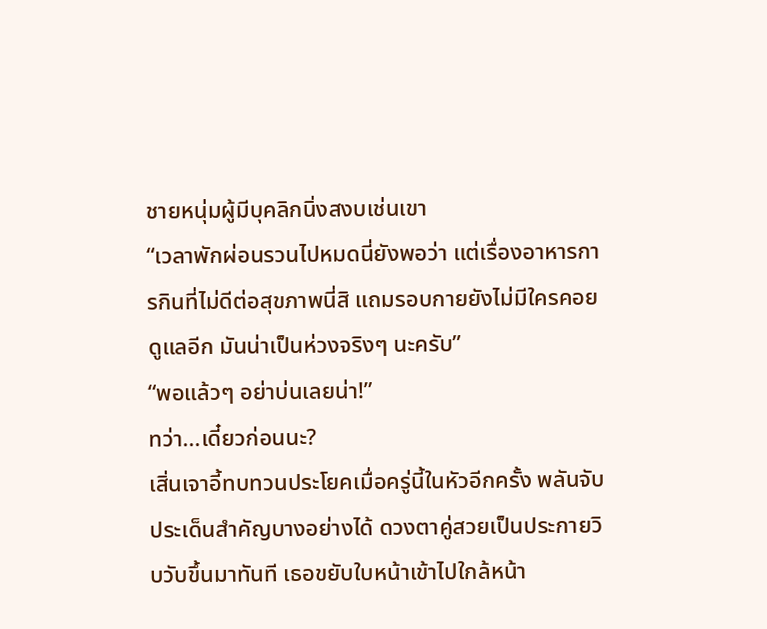ชายหนุ่มผู้มีบุคลิกนิ่งสงบเช่นเขา
“เวลาพักผ่อนรวนไปหมดนี่ยังพอว่า แต่เรื่องอาหารการกินที่ไม่ดีต่อสุขภาพนี่สิ แถมรอบกายยังไม่มีใครคอยดูแลอีก มันน่าเป็นห่วงจริงๆ นะครับ”
“พอแล้วๆ อย่าบ่นเลยน่า!”
ทว่า...เดี๋ยวก่อนนะ?
เสิ่นเจาอี้ทบทวนประโยคเมื่อครู่นี้ในหัวอีกครั้ง พลันจับประเด็นสำคัญบางอย่างได้ ดวงตาคู่สวยเป็นประกายวิบวับขึ้นมาทันที เธอขยับใบหน้าเข้าไปใกล้หน้า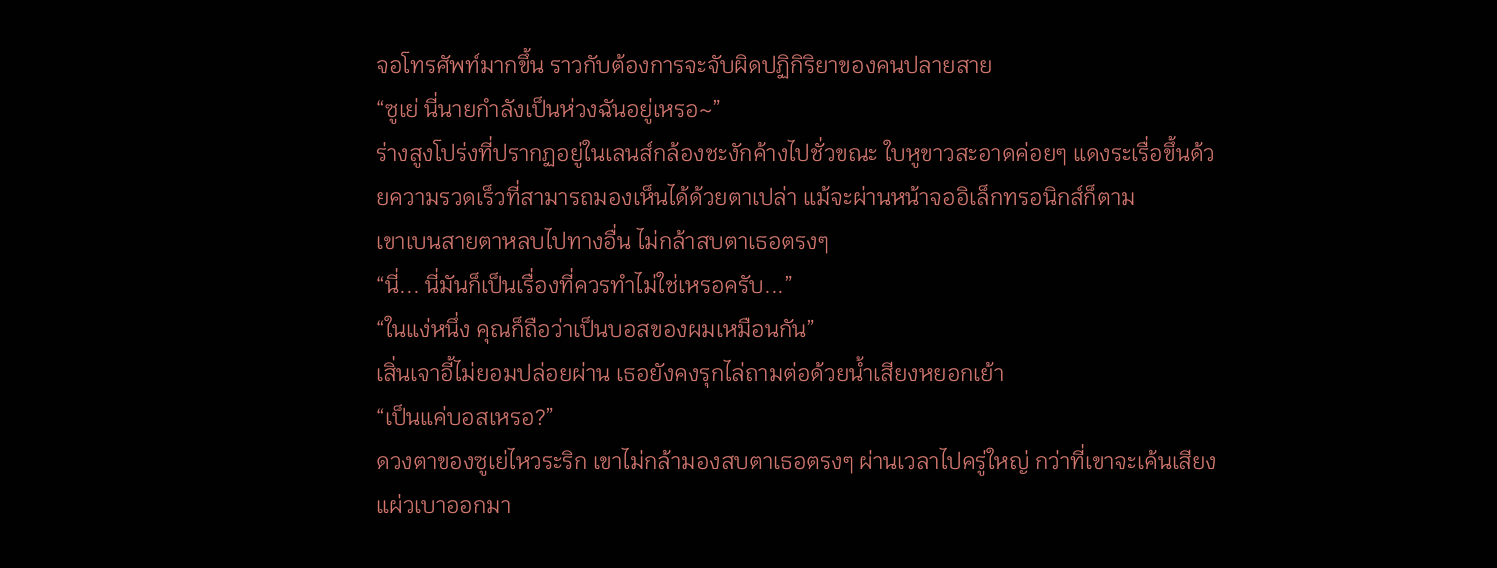จอโทรศัพท์มากขึ้น ราวกับต้องการจะจับผิดปฏิกิริยาของคนปลายสาย
“ซูเย่ นี่นายกำลังเป็นห่วงฉันอยู่เหรอ~”
ร่างสูงโปร่งที่ปรากฏอยู่ในเลนส์กล้องชะงักค้างไปชั่วขณะ ใบหูขาวสะอาดค่อยๆ แดงระเรื่อขึ้นด้วยความรวดเร็วที่สามารถมองเห็นได้ด้วยตาเปล่า แม้จะผ่านหน้าจออิเล็กทรอนิกส์ก็ตาม
เขาเบนสายตาหลบไปทางอื่น ไม่กล้าสบตาเธอตรงๆ
“นี่... นี่มันก็เป็นเรื่องที่ควรทำไม่ใช่เหรอครับ...”
“ในแง่หนึ่ง คุณก็ถือว่าเป็นบอสของผมเหมือนกัน”
เสิ่นเจาอี้ไม่ยอมปล่อยผ่าน เธอยังคงรุกไล่ถามต่อด้วยน้ำเสียงหยอกเย้า
“เป็นแค่บอสเหรอ?”
ดวงตาของซูเย่ไหวระริก เขาไม่กล้ามองสบตาเธอตรงๆ ผ่านเวลาไปครู่ใหญ่ กว่าที่เขาจะเค้นเสียงแผ่วเบาออกมา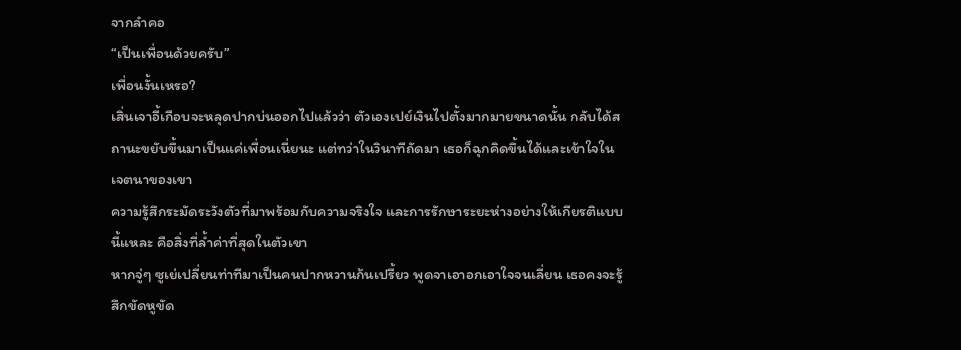จากลำคอ
“เป็นเพื่อนด้วยครับ”
เพื่อนงั้นเหรอ?
เสิ่นเจาอี้เกือบจะหลุดปากบ่นออกไปแล้วว่า ตัวเองเปย์เงินไปตั้งมากมายขนาดนั้น กลับได้สถานะขยับขึ้นมาเป็นแค่เพื่อนเนี่ยนะ แต่ทว่าในวินาทีถัดมา เธอก็ฉุกคิดขึ้นได้และเข้าใจในเจตนาของเขา
ความรู้สึกระมัดระวังตัวที่มาพร้อมกับความจริงใจ และการรักษาระยะห่างอย่างให้เกียรติแบบนี้แหละ คือสิ่งที่ล้ำค่าที่สุดในตัวเขา
หากจู่ๆ ซูเย่เปลี่ยนท่าทีมาเป็นคนปากหวานก้นเปรี้ยว พูดจาเอาอกเอาใจจนเลี่ยน เธอคงจะรู้สึกขัดหูขัด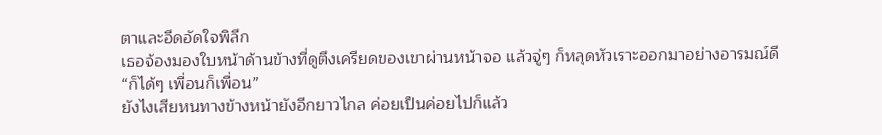ตาและอึดอัดใจพิลึก
เธอจ้องมองใบหน้าด้านข้างที่ดูตึงเครียดของเขาผ่านหน้าจอ แล้วจู่ๆ ก็หลุดหัวเราะออกมาอย่างอารมณ์ดี
“ก็ได้ๆ เพื่อนก็เพื่อน”
ยังไงเสียหนทางข้างหน้ายังอีกยาวไกล ค่อยเป็นค่อยไปก็แล้ว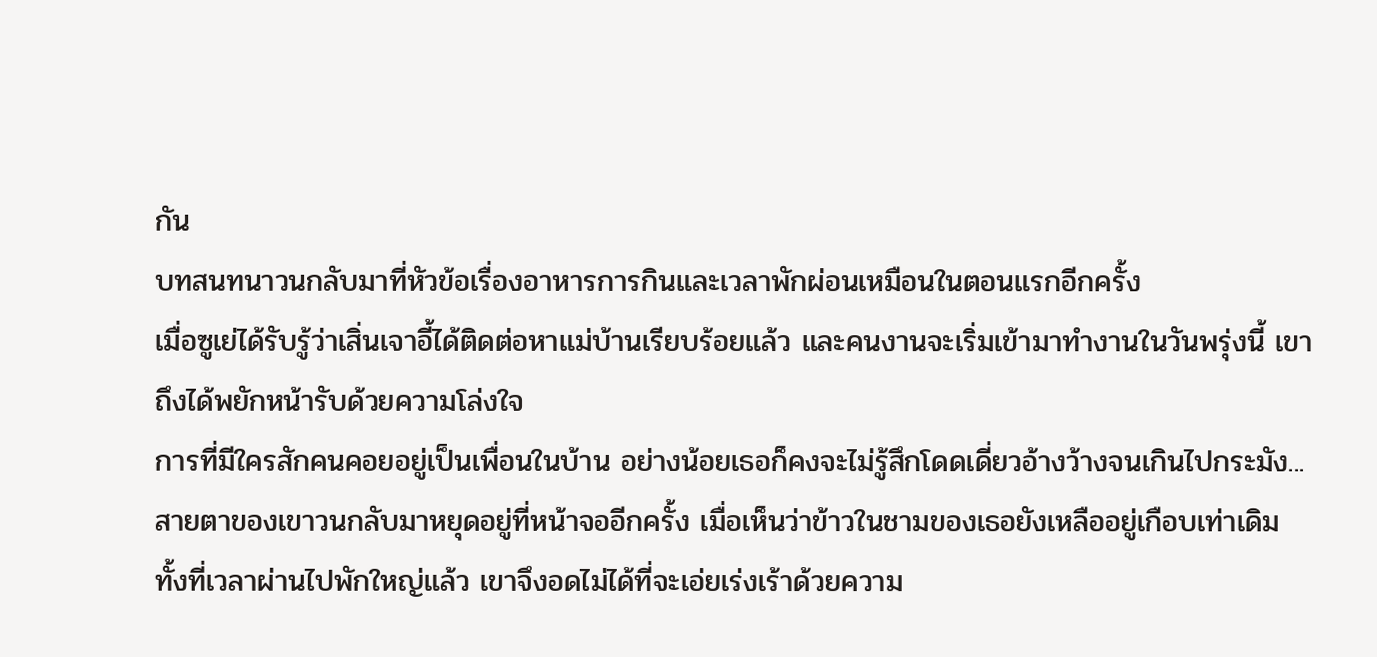กัน
บทสนทนาวนกลับมาที่หัวข้อเรื่องอาหารการกินและเวลาพักผ่อนเหมือนในตอนแรกอีกครั้ง
เมื่อซูเย่ได้รับรู้ว่าเสิ่นเจาอี้ได้ติดต่อหาแม่บ้านเรียบร้อยแล้ว และคนงานจะเริ่มเข้ามาทำงานในวันพรุ่งนี้ เขาถึงได้พยักหน้ารับด้วยความโล่งใจ
การที่มีใครสักคนคอยอยู่เป็นเพื่อนในบ้าน อย่างน้อยเธอก็คงจะไม่รู้สึกโดดเดี่ยวอ้างว้างจนเกินไปกระมัง...
สายตาของเขาวนกลับมาหยุดอยู่ที่หน้าจออีกครั้ง เมื่อเห็นว่าข้าวในชามของเธอยังเหลืออยู่เกือบเท่าเดิม ทั้งที่เวลาผ่านไปพักใหญ่แล้ว เขาจึงอดไม่ได้ที่จะเอ่ยเร่งเร้าด้วยความ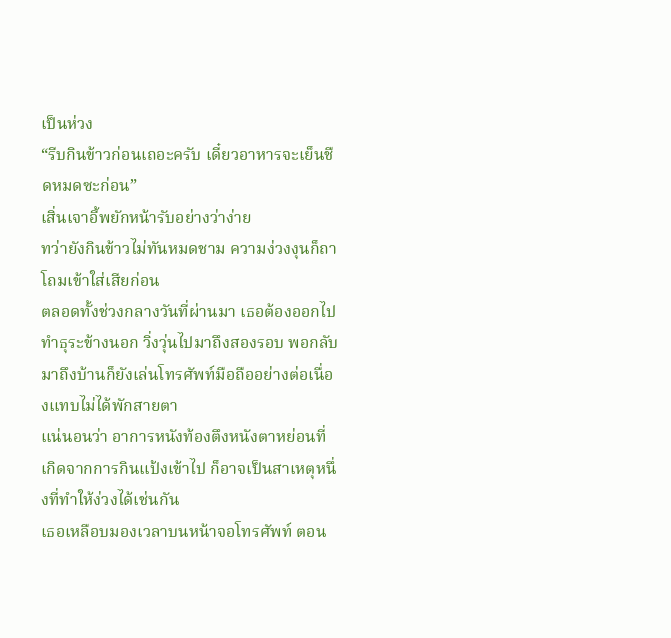เป็นห่วง
“รีบกินข้าวก่อนเถอะครับ เดี๋ยวอาหารจะเย็นชืดหมดซะก่อน”
เสิ่นเจาอี้พยักหน้ารับอย่างว่าง่าย
ทว่ายังกินข้าวไม่ทันหมดชาม ความง่วงงุนก็ถาโถมเข้าใส่เสียก่อน
ตลอดทั้งช่วงกลางวันที่ผ่านมา เธอต้องออกไปทำธุระข้างนอก วิ่งวุ่นไปมาถึงสองรอบ พอกลับมาถึงบ้านก็ยังเล่นโทรศัพท์มือถืออย่างต่อเนื่องแทบไม่ได้พักสายตา
แน่นอนว่า อาการหนังท้องตึงหนังตาหย่อนที่เกิดจากการกินแป้งเข้าไป ก็อาจเป็นสาเหตุหนึ่งที่ทำให้ง่วงได้เช่นกัน
เธอเหลือบมองเวลาบนหน้าจอโทรศัพท์ ตอน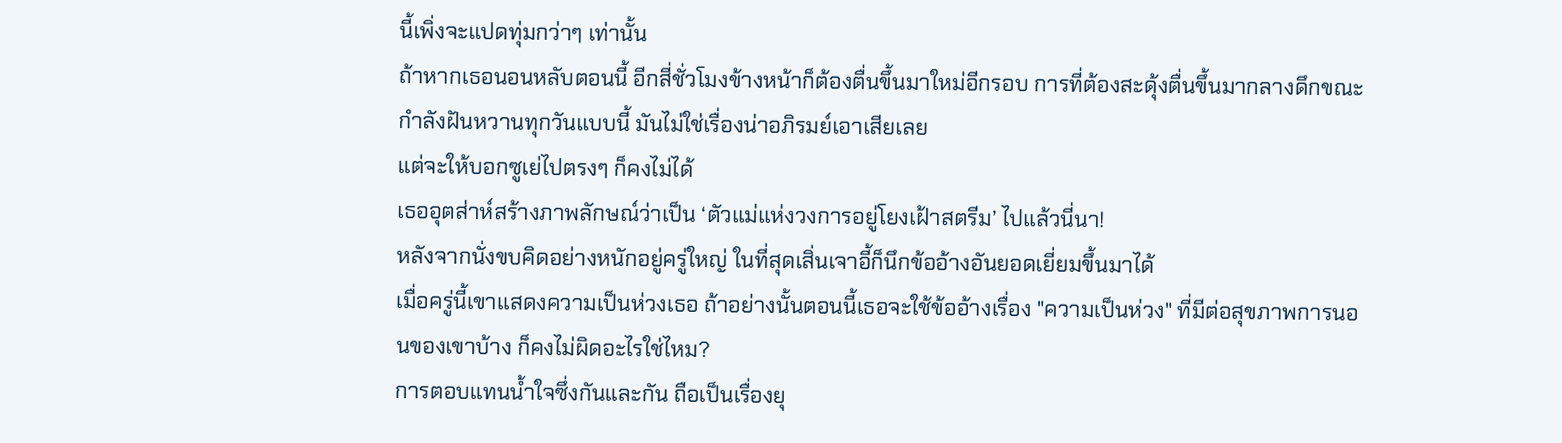นี้เพิ่งจะแปดทุ่มกว่าๆ เท่านั้น
ถ้าหากเธอนอนหลับตอนนี้ อีกสี่ชั่วโมงข้างหน้าก็ต้องตื่นขึ้นมาใหม่อีกรอบ การที่ต้องสะดุ้งตื่นขึ้นมากลางดึกขณะกำลังฝันหวานทุกวันแบบนี้ มันไม่ใช่เรื่องน่าอภิรมย์เอาเสียเลย
แต่จะให้บอกซูเย่ไปตรงๆ ก็คงไม่ได้
เธออุตส่าห์สร้างภาพลักษณ์ว่าเป็น ‘ตัวแม่แห่งวงการอยู่โยงเฝ้าสตรีม’ ไปแล้วนี่นา!
หลังจากนั่งขบคิดอย่างหนักอยู่ครู่ใหญ่ ในที่สุดเสิ่นเจาอี้ก็นึกข้ออ้างอันยอดเยี่ยมขึ้นมาได้
เมื่อครู่นี้เขาแสดงความเป็นห่วงเธอ ถ้าอย่างนั้นตอนนี้เธอจะใช้ข้ออ้างเรื่อง "ความเป็นห่วง" ที่มีต่อสุขภาพการนอนของเขาบ้าง ก็คงไม่ผิดอะไรใช่ไหม?
การตอบแทนน้ำใจซึ่งกันและกัน ถือเป็นเรื่องยุ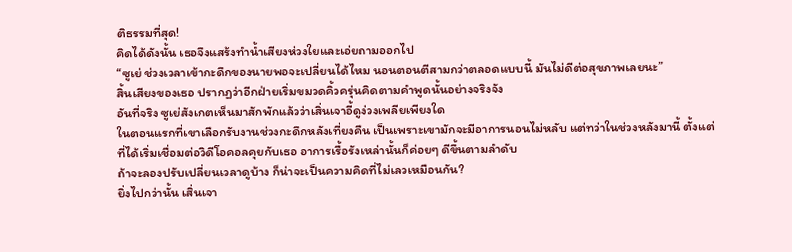ติธรรมที่สุด!
คิดได้ดังนั้น เธอจึงแสร้งทำน้ำเสียงห่วงใยและเอ่ยถามออกไป
“ซูเย่ ช่วงเวลาเข้ากะดึกของนายพอจะเปลี่ยนได้ไหม นอนตอนตีสามกว่าตลอดแบบนี้ มันไม่ดีต่อสุขภาพเลยนะ”
สิ้นเสียงของเธอ ปรากฏว่าอีกฝ่ายเริ่มขมวดคิ้วครุ่นคิดตามคำพูดนั้นอย่างจริงจัง
อันที่จริง ซูเย่สังเกตเห็นมาสักพักแล้วว่าเสิ่นเจาอี้ดูง่วงเพลียเพียงใด
ในตอนแรกที่เขาเลือกรับงานช่วงกะดึกหลังเที่ยงคืน เป็นเพราะเขามักจะมีอาการนอนไม่หลับ แต่ทว่าในช่วงหลังมานี้ ตั้งแต่ที่ได้เริ่มเชื่อมต่อวิดีโอคอลคุยกับเธอ อาการเรื้อรังเหล่านั้นก็ค่อยๆ ดีขึ้นตามลำดับ
ถ้าจะลองปรับเปลี่ยนเวลาดูบ้าง ก็น่าจะเป็นความคิดที่ไม่เลวเหมือนกัน?
ยิ่งไปกว่านั้น เสิ่นเจา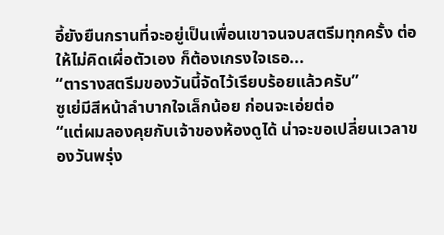อี้ยังยืนกรานที่จะอยู่เป็นเพื่อนเขาจนจบสตรีมทุกครั้ง ต่อให้ไม่คิดเผื่อตัวเอง ก็ต้องเกรงใจเธอ...
“ตารางสตรีมของวันนี้จัดไว้เรียบร้อยแล้วครับ”
ซูเย่มีสีหน้าลำบากใจเล็กน้อย ก่อนจะเอ่ยต่อ
“แต่ผมลองคุยกับเจ้าของห้องดูได้ น่าจะขอเปลี่ยนเวลาของวันพรุ่ง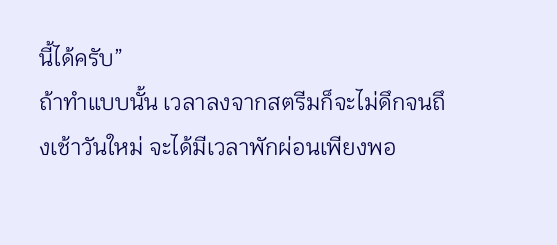นี้ได้ครับ”
ถ้าทำแบบนั้น เวลาลงจากสตรีมก็จะไม่ดึกจนถึงเช้าวันใหม่ จะได้มีเวลาพักผ่อนเพียงพอ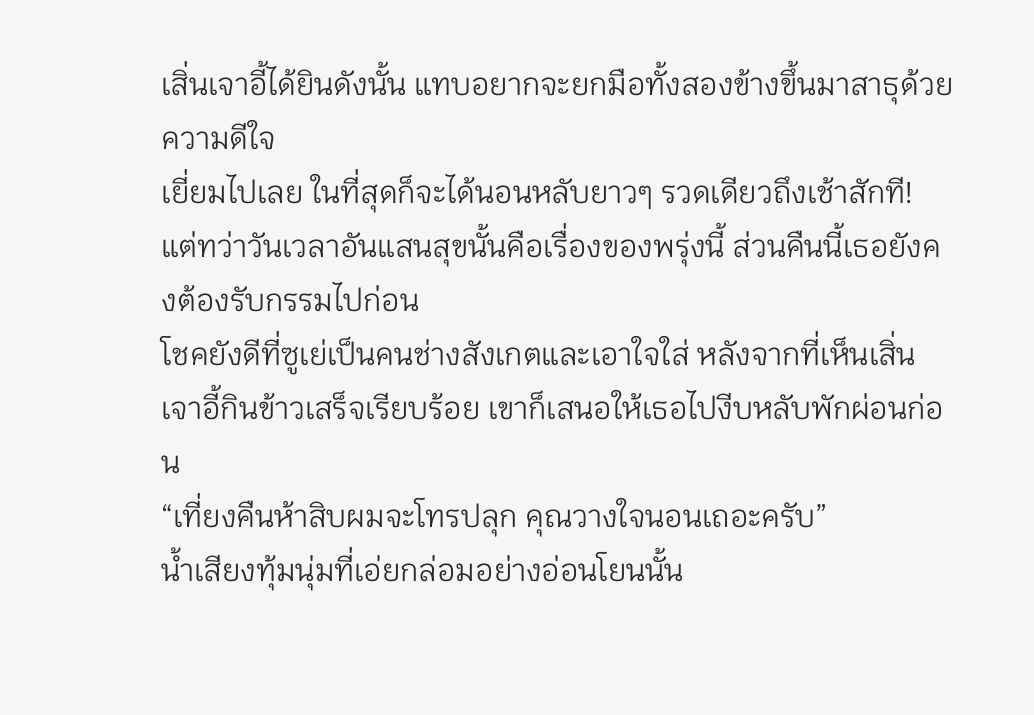เสิ่นเจาอี้ได้ยินดังนั้น แทบอยากจะยกมือทั้งสองข้างขึ้นมาสาธุด้วยความดีใจ
เยี่ยมไปเลย ในที่สุดก็จะได้นอนหลับยาวๆ รวดเดียวถึงเช้าสักที!
แต่ทว่าวันเวลาอันแสนสุขนั้นคือเรื่องของพรุ่งนี้ ส่วนคืนนี้เธอยังคงต้องรับกรรมไปก่อน
โชคยังดีที่ซูเย่เป็นคนช่างสังเกตและเอาใจใส่ หลังจากที่เห็นเสิ่นเจาอี้กินข้าวเสร็จเรียบร้อย เขาก็เสนอให้เธอไปงีบหลับพักผ่อนก่อน
“เที่ยงคืนห้าสิบผมจะโทรปลุก คุณวางใจนอนเถอะครับ”
น้ำเสียงทุ้มนุ่มที่เอ่ยกล่อมอย่างอ่อนโยนนั้น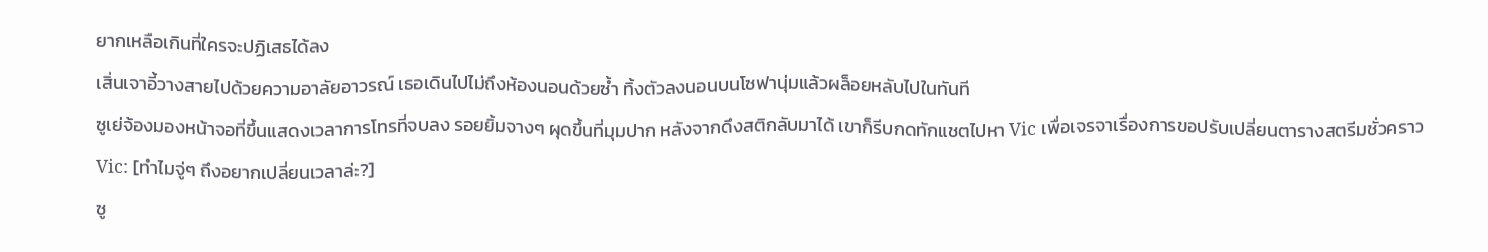ยากเหลือเกินที่ใครจะปฏิเสธได้ลง
เสิ่นเจาอี้วางสายไปด้วยความอาลัยอาวรณ์ เธอเดินไปไม่ถึงห้องนอนด้วยซ้ำ ทิ้งตัวลงนอนบนโซฟานุ่มแล้วผล็อยหลับไปในทันที
ซูเย่จ้องมองหน้าจอที่ขึ้นแสดงเวลาการโทรที่จบลง รอยยิ้มจางๆ ผุดขึ้นที่มุมปาก หลังจากดึงสติกลับมาได้ เขาก็รีบกดทักแชตไปหา Vic เพื่อเจรจาเรื่องการขอปรับเปลี่ยนตารางสตรีมชั่วคราว
Vic: [ทำไมจู่ๆ ถึงอยากเปลี่ยนเวลาล่ะ?]
ซู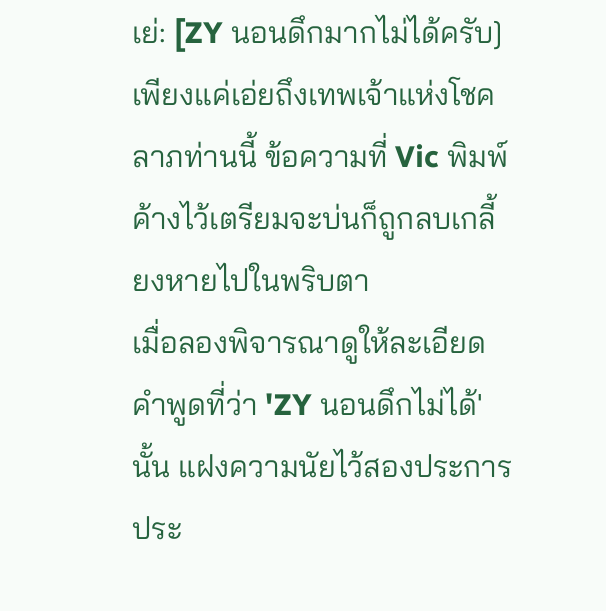เย่: [ZY นอนดึกมากไม่ได้ครับ]
เพียงแค่เอ่ยถึงเทพเจ้าแห่งโชคลาภท่านนี้ ข้อความที่ Vic พิมพ์ค้างไว้เตรียมจะบ่นก็ถูกลบเกลี้ยงหายไปในพริบตา
เมื่อลองพิจารณาดูให้ละเอียด คำพูดที่ว่า 'ZY นอนดึกไม่ได้' นั้น แฝงความนัยไว้สองประการ
ประ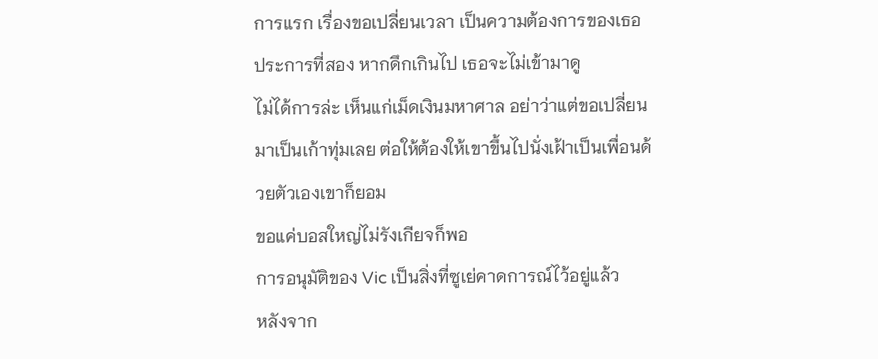การแรก เรื่องขอเปลี่ยนเวลา เป็นความต้องการของเธอ
ประการที่สอง หากดึกเกินไป เธอจะไม่เข้ามาดู
ไม่ได้การล่ะ เห็นแก่เม็ดเงินมหาศาล อย่าว่าแต่ขอเปลี่ยนมาเป็นเก้าทุ่มเลย ต่อให้ต้องให้เขาขึ้นไปนั่งเฝ้าเป็นเพื่อนด้วยตัวเองเขาก็ยอม
ขอแค่บอสใหญ่ไม่รังเกียจก็พอ
การอนุมัติของ Vic เป็นสิ่งที่ซูเย่คาดการณ์ไว้อยู่แล้ว
หลังจาก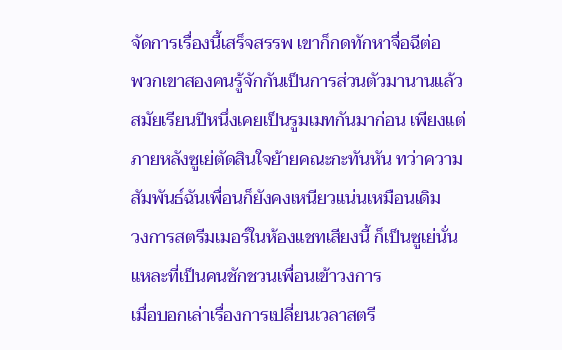จัดการเรื่องนี้เสร็จสรรพ เขาก็กดทักหาจื่อฉีต่อ
พวกเขาสองคนรู้จักกันเป็นการส่วนตัวมานานแล้ว สมัยเรียนปีหนึ่งเคยเป็นรูมเมทกันมาก่อน เพียงแต่ภายหลังซูเย่ตัดสินใจย้ายคณะกะทันหัน ทว่าความสัมพันธ์ฉันเพื่อนก็ยังคงเหนียวแน่นเหมือนเดิม
วงการสตรีมเมอร์ในห้องแชทเสียงนี้ ก็เป็นซูเย่นั่นแหละที่เป็นคนชักชวนเพื่อนเข้าวงการ
เมื่อบอกเล่าเรื่องการเปลี่ยนเวลาสตรี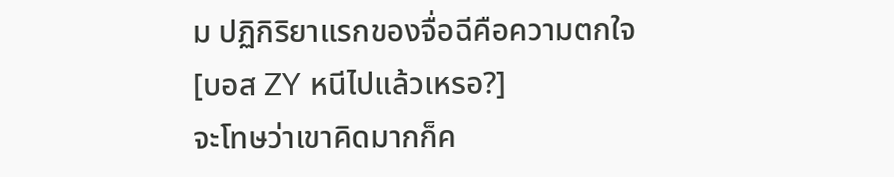ม ปฏิกิริยาแรกของจื่อฉีคือความตกใจ
[บอส ZY หนีไปแล้วเหรอ?]
จะโทษว่าเขาคิดมากก็ค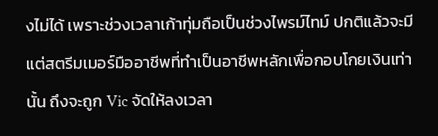งไม่ได้ เพราะช่วงเวลาเก้าทุ่มถือเป็นช่วงไพรม์ไทม์ ปกติแล้วจะมีแต่สตรีมเมอร์มืออาชีพที่ทำเป็นอาชีพหลักเพื่อกอบโกยเงินเท่านั้น ถึงจะถูก Vic จัดให้ลงเวลา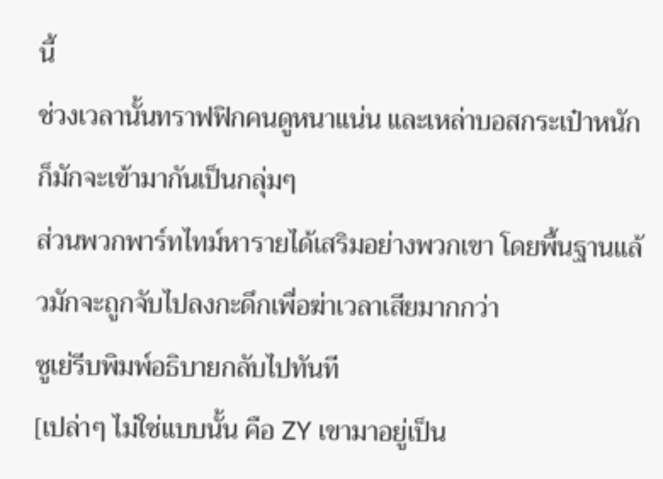นี้
ช่วงเวลานั้นทราฟฟิกคนดูหนาแน่น และเหล่าบอสกระเป๋าหนักก็มักจะเข้ามากันเป็นกลุ่มๆ
ส่วนพวกพาร์ทไทม์หารายได้เสริมอย่างพวกเขา โดยพื้นฐานแล้วมักจะถูกจับไปลงกะดึกเพื่อฆ่าเวลาเสียมากกว่า
ซูเย่รีบพิมพ์อธิบายกลับไปทันที
[เปล่าๆ ไม่ใช่แบบนั้น คือ ZY เขามาอยู่เป็น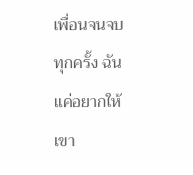เพื่อนจนจบทุกครั้ง ฉันแค่อยากให้เขา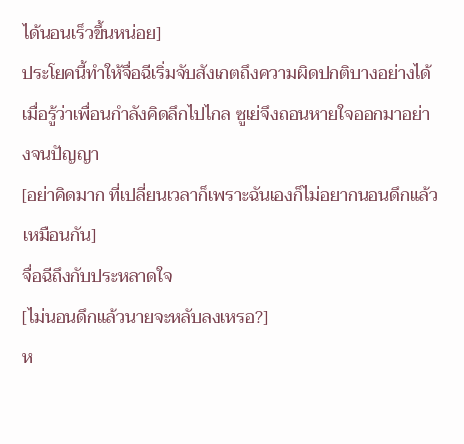ได้นอนเร็วขึ้นหน่อย]
ประโยคนี้ทำให้จื่อฉีเริ่มจับสังเกตถึงความผิดปกติบางอย่างได้
เมื่อรู้ว่าเพื่อนกำลังคิดลึกไปไกล ซูเย่จึงถอนหายใจออกมาอย่างจนปัญญา
[อย่าคิดมาก ที่เปลี่ยนเวลาก็เพราะฉันเองก็ไม่อยากนอนดึกแล้วเหมือนกัน]
จื่อฉีถึงกับประหลาดใจ
[ไม่นอนดึกแล้วนายจะหลับลงเหรอ?]
ห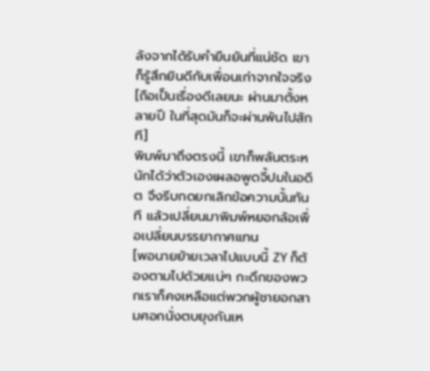ลังจากได้รับคำยืนยันที่แน่ชัด เขาก็รู้สึกยินดีกับเพื่อนเก่าจากใจจริง
[ถือเป็นเรื่องดีเลยนะ ผ่านมาตั้งหลายปี ในที่สุดมันก็จะผ่านพ้นไปสักที]
พิมพ์มาถึงตรงนี้ เขาก็พลันตระหนักได้ว่าตัวเองเผลอพูดจี้ปมในอดีต จึงรีบกดยกเลิกข้อความนั้นทันที แล้วเปลี่ยนมาพิมพ์หยอกล้อเพื่อเปลี่ยนบรรยากาศแทน
[พอนายย้ายเวลาไปแบบนี้ ZY ก็ต้องตามไปด้วยแน่ๆ กะดึกของพวกเราก็คงเหลือแต่พวกผู้ชายอกสามศอกนั่งตบยุงกันเห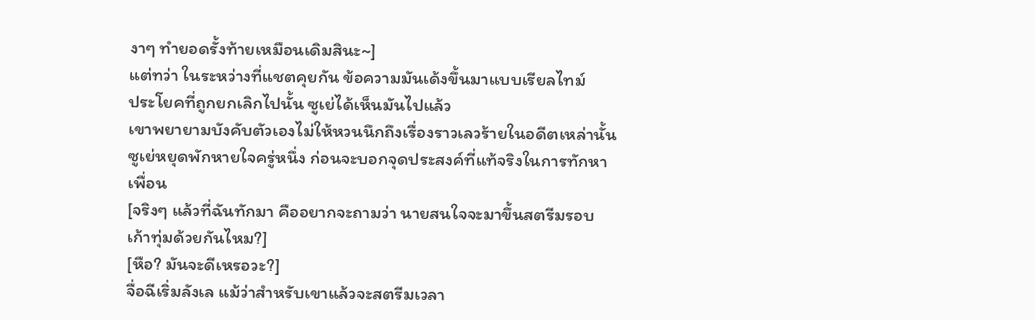งาๆ ทำยอดรั้งท้ายเหมือนเดิมสินะ~]
แต่ทว่า ในระหว่างที่แชตคุยกัน ข้อความมันเด้งขึ้นมาแบบเรียลไทม์
ประโยคที่ถูกยกเลิกไปนั้น ซูเย่ได้เห็นมันไปแล้ว
เขาพยายามบังคับตัวเองไม่ให้หวนนึกถึงเรื่องราวเลวร้ายในอดีตเหล่านั้น ซูเย่หยุดพักหายใจครู่หนึ่ง ก่อนจะบอกจุดประสงค์ที่แท้จริงในการทักหาเพื่อน
[จริงๆ แล้วที่ฉันทักมา คืออยากจะถามว่า นายสนใจจะมาขึ้นสตรีมรอบเก้าทุ่มด้วยกันไหม?]
[หือ? มันจะดีเหรอวะ?]
จื่อฉีเริ่มลังเล แม้ว่าสำหรับเขาแล้วจะสตรีมเวลา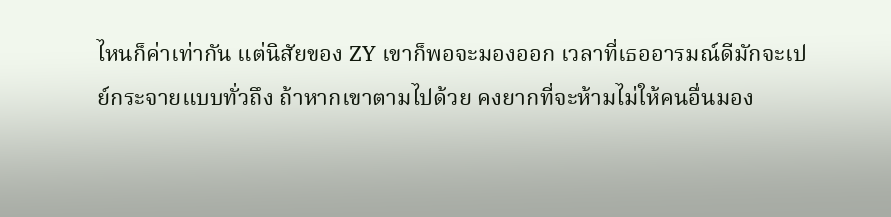ไหนก็ค่าเท่ากัน แต่นิสัยของ ZY เขาก็พอจะมองออก เวลาที่เธออารมณ์ดีมักจะเปย์กระจายแบบทั่วถึง ถ้าหากเขาตามไปด้วย คงยากที่จะห้ามไม่ให้คนอื่นมอง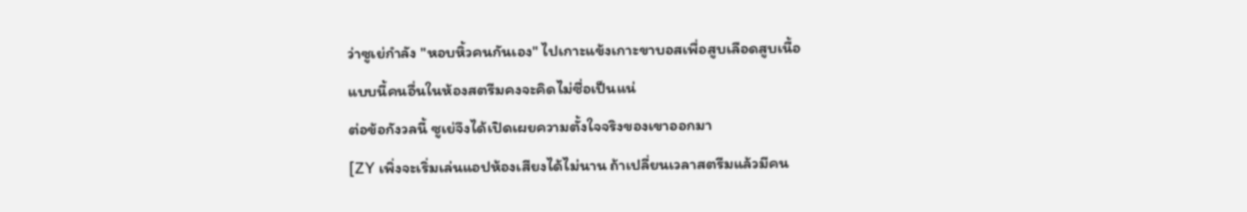ว่าซูเย่กำลัง "หอบหิ้วคนกันเอง" ไปเกาะแข้งเกาะขาบอสเพื่อสูบเลือดสูบเนื้อ
แบบนี้คนอื่นในห้องสตรีมคงจะคิดไม่ซื่อเป็นแน่
ต่อข้อกังวลนี้ ซูเย่จึงได้เปิดเผยความตั้งใจจริงของเขาออกมา
[ZY เพิ่งจะเริ่มเล่นแอปห้องเสียงได้ไม่นาน ถ้าเปลี่ยนเวลาสตรีมแล้วมีคน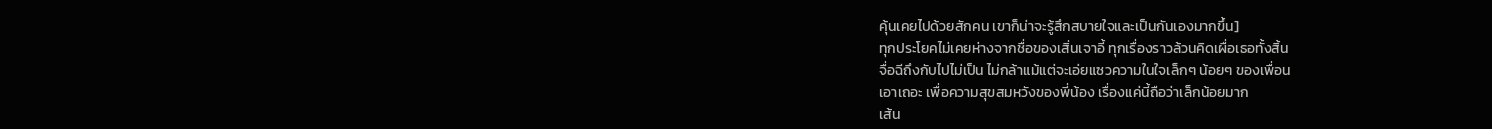คุ้นเคยไปด้วยสักคน เขาก็น่าจะรู้สึกสบายใจและเป็นกันเองมากขึ้น]
ทุกประโยคไม่เคยห่างจากชื่อของเสิ่นเจาอี้ ทุกเรื่องราวล้วนคิดเผื่อเธอทั้งสิ้น
จื่อฉีถึงกับไปไม่เป็น ไม่กล้าแม้แต่จะเอ่ยแซวความในใจเล็กๆ น้อยๆ ของเพื่อน
เอาเถอะ เพื่อความสุขสมหวังของพี่น้อง เรื่องแค่นี้ถือว่าเล็กน้อยมาก
เส้น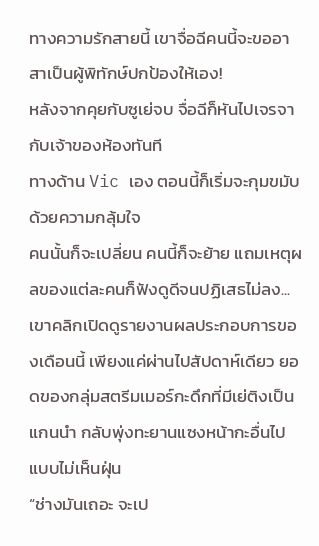ทางความรักสายนี้ เขาจื่อฉีคนนี้จะขออาสาเป็นผู้พิทักษ์ปกป้องให้เอง!
หลังจากคุยกับซูเย่จบ จื่อฉีก็หันไปเจรจากับเจ้าของห้องทันที
ทางด้าน Vic เอง ตอนนี้ก็เริ่มจะกุมขมับด้วยความกลุ้มใจ
คนนั้นก็จะเปลี่ยน คนนี้ก็จะย้าย แถมเหตุผลของแต่ละคนก็ฟังดูดีจนปฏิเสธไม่ลง...
เขาคลิกเปิดดูรายงานผลประกอบการของเดือนนี้ เพียงแค่ผ่านไปสัปดาห์เดียว ยอดของกลุ่มสตรีมเมอร์กะดึกที่มีเย่ติงเป็นแกนนำ กลับพุ่งทะยานแซงหน้ากะอื่นไปแบบไม่เห็นฝุ่น
“ช่างมันเถอะ จะเป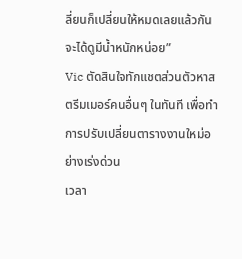ลี่ยนก็เปลี่ยนให้หมดเลยแล้วกัน จะได้ดูมีน้ำหนักหน่อย”
Vic ตัดสินใจทักแชตส่วนตัวหาสตรีมเมอร์คนอื่นๆ ในทันที เพื่อทำการปรับเปลี่ยนตารางงานใหม่อย่างเร่งด่วน
เวลา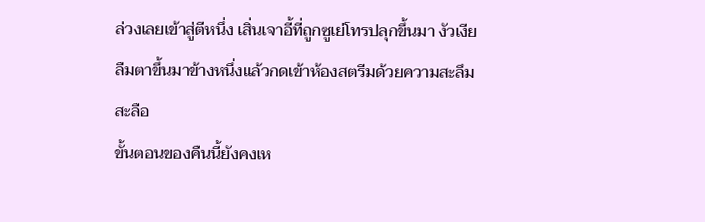ล่วงเลยเข้าสู่ตีหนึ่ง เสิ่นเจาอี้ที่ถูกซูเย่โทรปลุกขึ้นมา งัวเงียลืมตาขึ้นมาข้างหนึ่งแล้วกดเข้าห้องสตรีมด้วยความสะลึมสะลือ
ขั้นตอนของคืนนี้ยังคงเห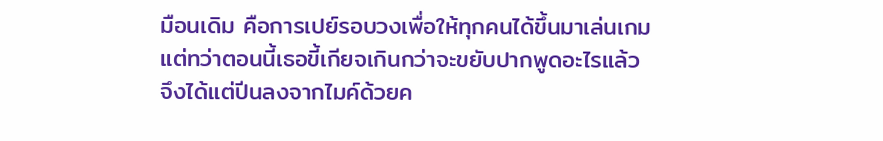มือนเดิม คือการเปย์รอบวงเพื่อให้ทุกคนได้ขึ้นมาเล่นเกม แต่ทว่าตอนนี้เธอขี้เกียจเกินกว่าจะขยับปากพูดอะไรแล้ว จึงได้แต่ปีนลงจากไมค์ด้วยค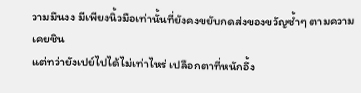วามมึนงง มีเพียงนิ้วมือเท่านั้นที่ยังคงขยับกดส่งของขวัญซ้ำๆ ตามความเคยชิน
แต่ทว่ายังเปย์ไปได้ไม่เท่าไหร่ เปลือกตาที่หนักอึ้ง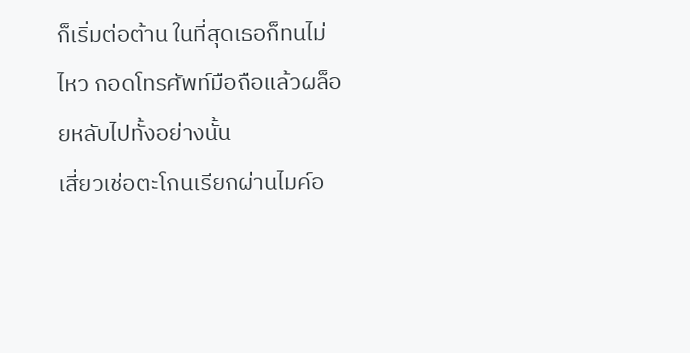ก็เริ่มต่อต้าน ในที่สุดเธอก็ทนไม่ไหว กอดโทรศัพท์มือถือแล้วผล็อยหลับไปทั้งอย่างนั้น
เสี่ยวเช่อตะโกนเรียกผ่านไมค์อ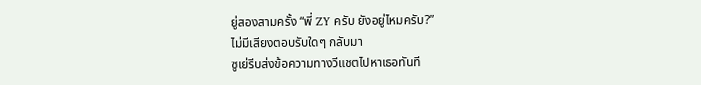ยู่สองสามครั้ง “พี่ ZY ครับ ยังอยู่ไหมครับ?”
ไม่มีเสียงตอบรับใดๆ กลับมา
ซูเย่รีบส่งข้อความทางวีแชตไปหาเธอทันที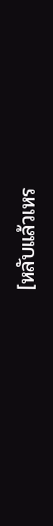[หลับแล้วเหร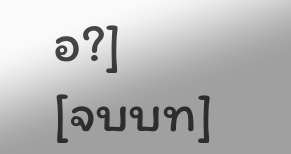อ?]
[จบบท]